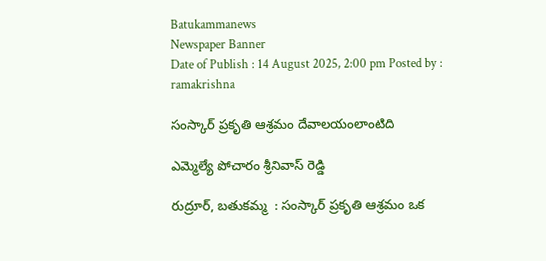Batukammanews
Newspaper Banner
Date of Publish : 14 August 2025, 2:00 pm Posted by : ramakrishna

సంస్కార్ ప్రకృతి ఆశ్రమం దేవాలయంలాంటిది

ఎమ్మెల్యే పోచారం శ్రీనివాస్ రెడ్డి

రుద్రూర్, బతుకమ్మ  : సంస్కార్ ప్రకృతి ఆశ్రమం ఒక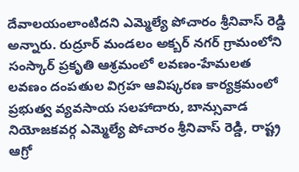దేవాలయంలాంటిదని ఎమ్మెల్యే పోచారం శ్రీనివాస్ రెడ్డి అన్నారు. రుద్రూర్ మండలం అక్బర్ నగర్ గ్రామంలోని సంస్కార్ ప్రకృతి ఆశ్రమంలో లవణం-హేమలత లవణం దంపతుల విగ్రహ ఆవిష్కరణ కార్యక్రమంలో ప్రభుత్వ వ్యవసాయ సలహాదారు, బాన్సువాడ నియోజకవర్గ ఎమ్మెల్యే పోచారం శ్రీనివాస్ రెడ్డి, రాష్ట్ర ఆగ్రో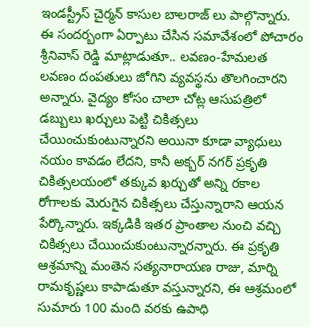ఇండస్ట్రీస్ చైర్మన్ కాసుల బాలరాజ్ లు పాల్గొన్నారు. ఈ సందర్బంగా ఏర్పాటు చేసిన సమావేశంలో పోచారం శ్రీనివాస్ రెడ్డి మాట్లాడుతూ.. లవణం-హేమలత లవణం దంపతులు జోగిని వ్యవస్థను తొలగించారని అన్నారు. వైద్యం కోసం చాలా చోట్ల ఆసుపత్రిలో డబ్బులు ఖర్చులు పెట్టి చికిత్సలు చేయించుకుంటున్నారని అయినా కూడా వ్యాధులు నయం కావడం లేదని, కానీ అక్బర్ నగర్ ప్రకృతి చికిత్సలయంలో తక్కువ ఖర్చుతో అన్ని రకాల రోగాలకు మెరుగైన చికిత్సలు చేస్తున్నారాని ఆయన పేర్కొన్నారు. ఇక్కడికి ఇతర ప్రాంతాల నుంచి వచ్చి చికిత్సలు చేయించుకుంటున్నారన్నారు. ఈ ప్రకృతి ఆశ్రమాన్ని మంతెన సత్యనారాయణ రాజు, మార్ని రామకృష్ణలు కాపాడుతూ వస్తున్నారని, ఈ ఆశ్రమంలో సుమారు 100 మంది వరకు ఉపాధి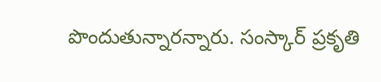పొందుతున్నారన్నారు. సంస్కార్ ప్రకృతి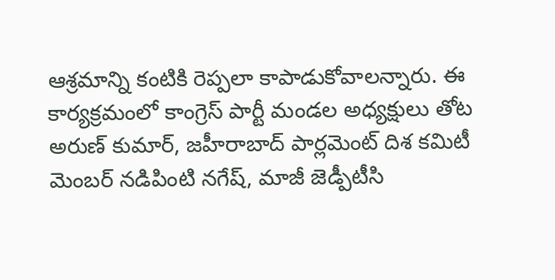ఆశ్రమాన్ని కంటికి రెప్పలా కాపాడుకోవాలన్నారు. ఈ కార్యక్రమంలో కాంగ్రెస్ పార్టీ మండల అధ్యక్షులు తోట అరుణ్ కుమార్, జహీరాబాద్ పార్లమెంట్ దిశ కమిటీ మెంబర్ నడిపింటి నగేష్, మాజీ జెడ్పీటీసి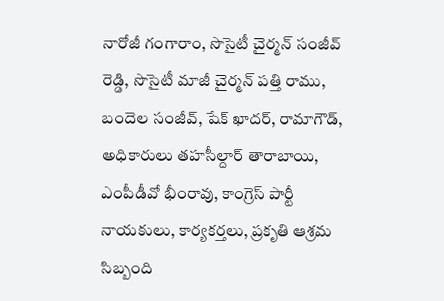నారోజీ గంగారాం, సొసైటీ చైర్మన్ సంజీవ్ రెడ్డి, సొసైటీ మాజీ చైర్మన్ పత్తి రాము, బందెల సంజీవ్, షేక్ ఖాదర్, రామాగౌడ్, అధికారులు తహసీల్దార్ తారాబాయి, ఎంపీడీవో భీంరావు, కాంగ్రెస్ పార్టీ నాయకులు, కార్యకర్తలు, ప్రకృతి ఆశ్రమ సిబ్బంది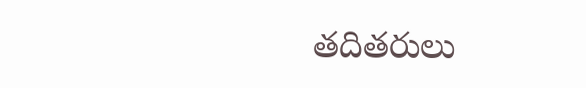తదితరులు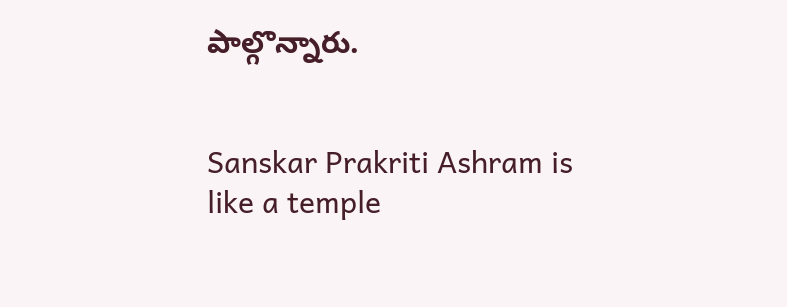పాల్గొన్నారు.


Sanskar Prakriti Ashram is like a temple